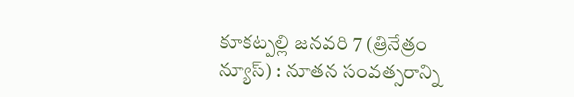కూకట్పల్లి జనవరి 7 (త్రినేత్రం న్యూస్) : నూతన సంవత్సరాన్ని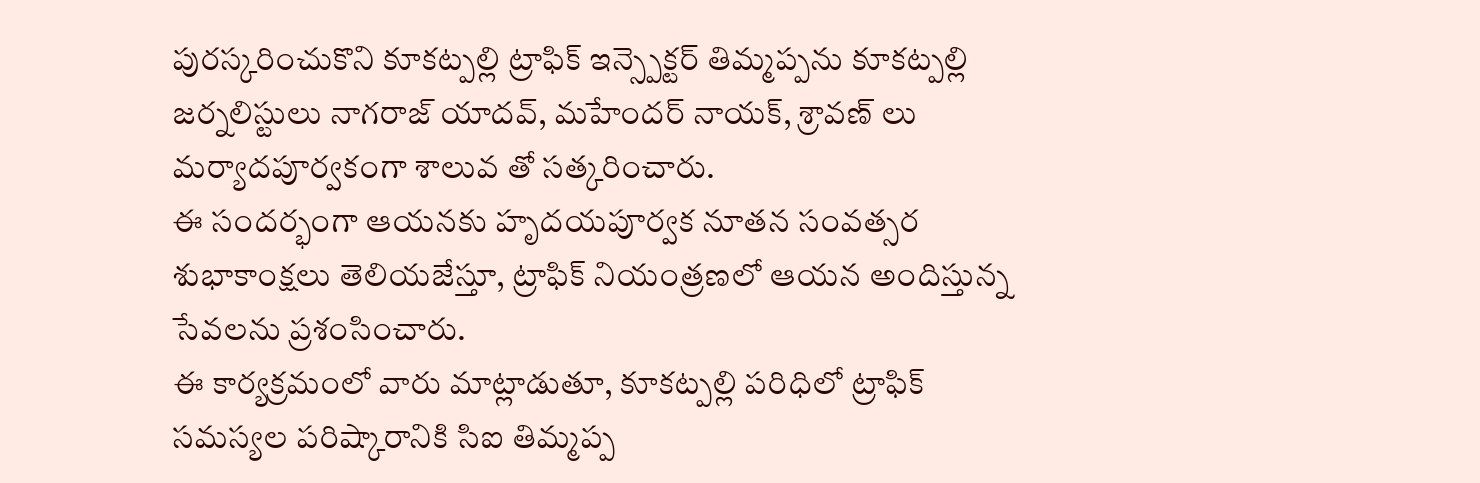పురస్కరించుకొని కూకట్పల్లి ట్రాఫిక్ ఇన్స్పెక్టర్ తిమ్మప్పను కూకట్పల్లి జర్నలిస్టులు నాగరాజ్ యాదవ్, మహేందర్ నాయక్, శ్రావణ్ లు మర్యాదపూర్వకంగా శాలువ తో సత్కరించారు.
ఈ సందర్భంగా ఆయనకు హృదయపూర్వక నూతన సంవత్సర శుభాకాంక్షలు తెలియజేస్తూ, ట్రాఫిక్ నియంత్రణలో ఆయన అందిస్తున్న సేవలను ప్రశంసించారు.
ఈ కార్యక్రమంలో వారు మాట్లాడుతూ, కూకట్పల్లి పరిధిలో ట్రాఫిక్ సమస్యల పరిష్కారానికి సిఐ తిమ్మప్ప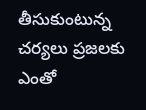తీసుకుంటున్న చర్యలు ప్రజలకు ఎంతో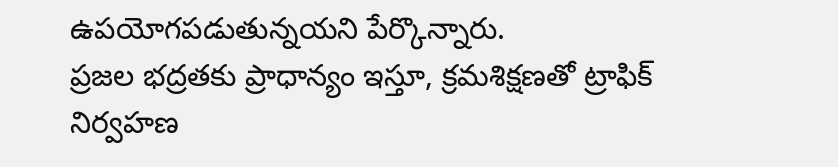ఉపయోగపడుతున్నయని పేర్కొన్నారు.
ప్రజల భద్రతకు ప్రాధాన్యం ఇస్తూ, క్రమశిక్షణతో ట్రాఫిక్ నిర్వహణ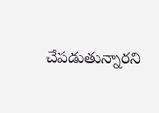చేపడుతున్నారని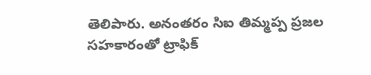తెలిపారు. అనంతరం సిఐ తిమ్మప్ప ప్రజల సహకారంతో ట్రాఫిక్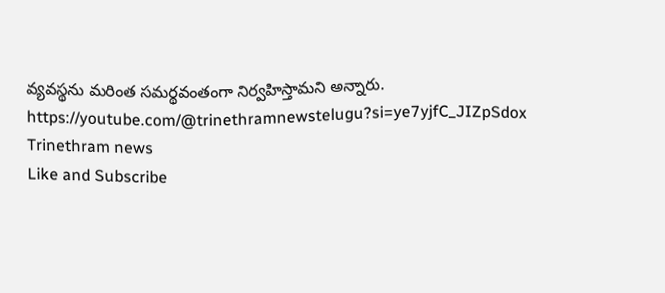వ్యవస్థను మరింత సమర్థవంతంగా నిర్వహిస్తామని అన్నారు.
https://youtube.com/@trinethramnewstelugu?si=ye7yjfC_JIZpSdox
Trinethram news
Like and Subscribe